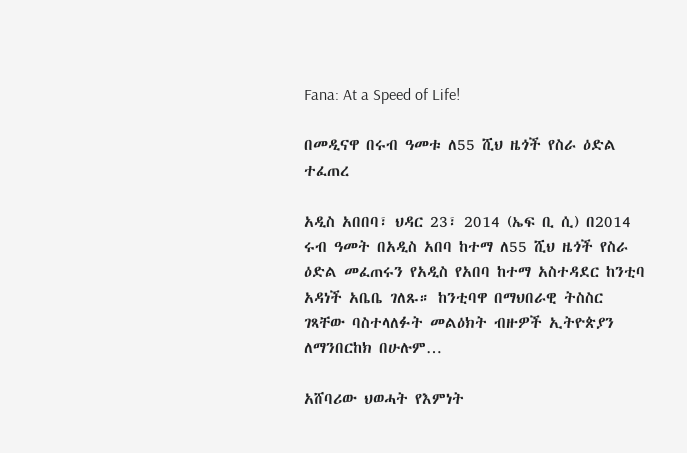Fana: At a Speed of Life!

በመዲናዋ በሩብ ዓመቱ ለ55 ሺህ ዜጎች የስራ ዕድል ተፈጠረ

አዲስ አበበባ፣ ህዳር 23፣ 2014 (ኤፍ ቢ ሲ) በ2014 ሩብ ዓመት በአዲስ አበባ ከተማ ለ55 ሺህ ዜጎች የስራ ዕድል መፈጠሩን የአዲስ የአበባ ከተማ አስተዳደር ከንቲባ አዳነች አቤቤ ገለጹ። ከንቲባዋ በማህበራዊ ትስስር ገጻቸው ባስተላለፉት መልዕክት ብዙዎች ኢትዮጵያን ለማንበርከክ በሁሉም…

አሸባሪው ህወሓት የእምነት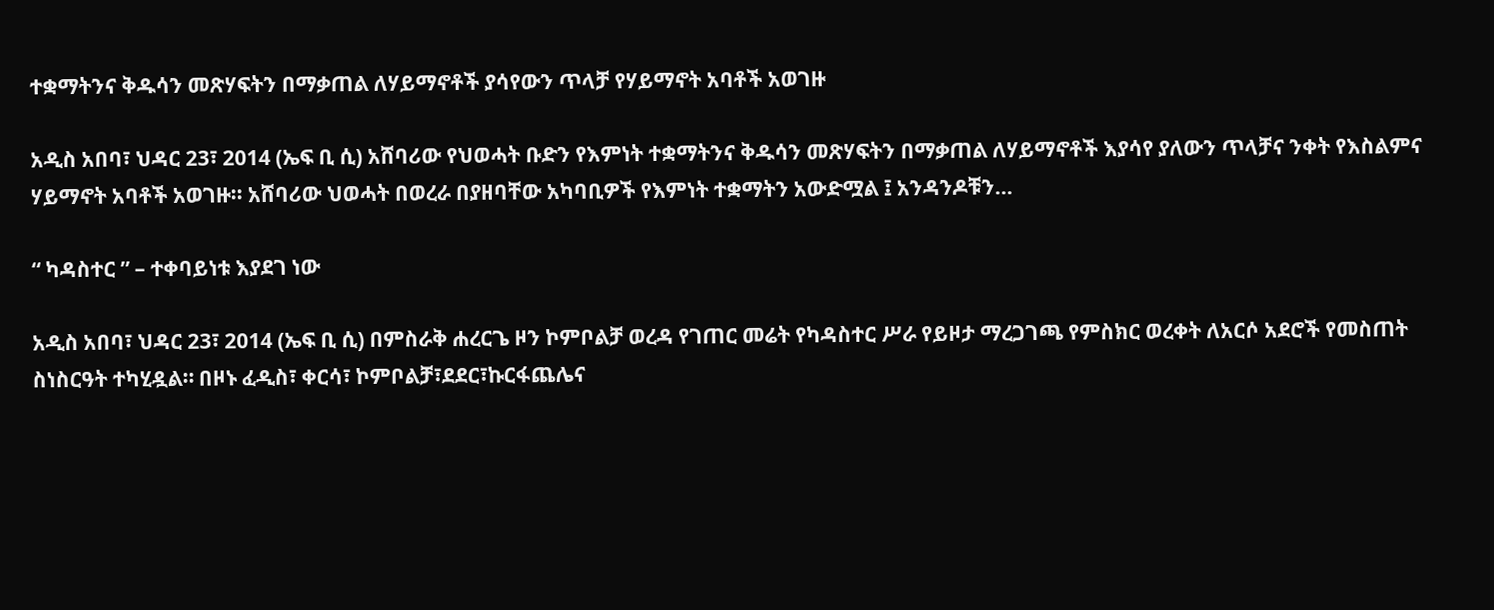ተቋማትንና ቅዱሳን መጽሃፍትን በማቃጠል ለሃይማኖቶች ያሳየውን ጥላቻ የሃይማኖት አባቶች አወገዙ

አዲስ አበባ፣ ህዳር 23፣ 2014 (ኤፍ ቢ ሲ) አሸባሪው የህወሓት ቡድን የእምነት ተቋማትንና ቅዱሳን መጽሃፍትን በማቃጠል ለሃይማኖቶች እያሳየ ያለውን ጥላቻና ንቀት የእስልምና ሃይማኖት አባቶች አወገዙ፡፡ አሸባሪው ህወሓት በወረራ በያዘባቸው አካባቢዎች የእምነት ተቋማትን አውድሟል ፤ አንዳንዶቹን…

“ ካዳስተር ” – ተቀባይነቱ እያደገ ነው

አዲስ አበባ፣ ህዳር 23፣ 2014 (ኤፍ ቢ ሲ) በምስራቅ ሐረርጌ ዞን ኮምቦልቻ ወረዳ የገጠር መሬት የካዳስተር ሥራ የይዞታ ማረጋገጫ የምስክር ወረቀት ለአርሶ አደሮች የመስጠት ስነስርዓት ተካሂዷል። በዞኑ ፈዲስ፣ ቀርሳ፣ ኮምቦልቻ፣ደደር፣ኩርፋጨሌና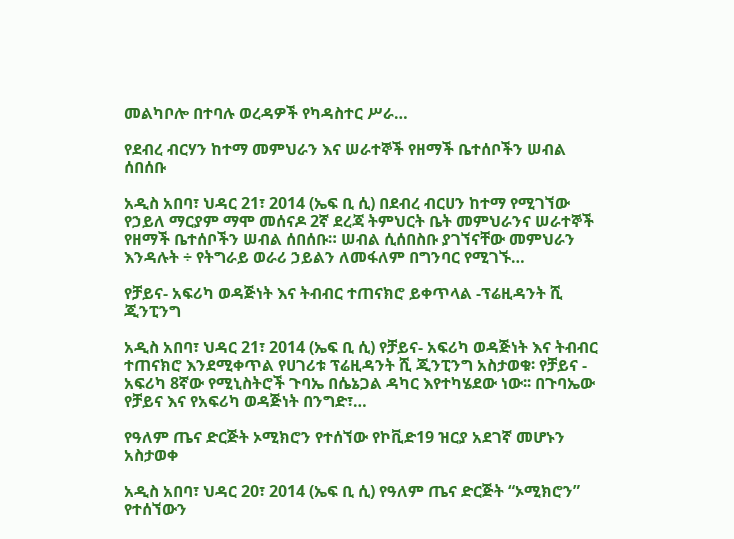መልካቦሎ በተባሉ ወረዳዎች የካዳስተር ሥራ…

የደብረ ብርሃን ከተማ መምህራን እና ሠራተኞች የዘማች ቤተሰቦችን ሠብል ሰበሰቡ

አዲስ አበባ፣ ህዳር 21፣ 2014 (ኤፍ ቢ ሲ) በደብረ ብርሀን ከተማ የሚገኘው የኃይለ ማርያም ማሞ መሰናዶ 2ኛ ደረጃ ትምህርት ቤት መምህራንና ሠራተኞች የዘማች ቤተሰቦችን ሠብል ሰበሰቡ። ሠብል ሲሰበስቡ ያገኘናቸው መምህራን እንዳሉት ÷ የትግራይ ወራሪ ኃይልን ለመፋለም በግንባር የሚገኙ…

የቻይና- አፍሪካ ወዳጅነት እና ትብብር ተጠናክሮ ይቀጥላል -ፕሬዚዳንት ሺ ጂንፒንግ

አዲስ አበባ፣ ህዳር 21፣ 2014 (ኤፍ ቢ ሲ) የቻይና- አፍሪካ ወዳጅነት እና ትብብር ተጠናክሮ እንደሚቀጥል የሀገሪቱ ፕሬዚዳንት ሺ ጂንፒንግ አስታወቁ፡ የቻይና - አፍሪካ 8ኛው የሚኒስትሮች ጉባኤ በሴኔጋል ዳካር እየተካሄደው ነው፡፡ በጉባኤው የቻይና እና የአፍሪካ ወዳጅነት በንግድ፣…

የዓለም ጤና ድርጅት ኦሚክሮን የተሰኘው የኮቪድ19 ዝርያ አደገኛ መሆኑን አስታወቀ

አዲስ አበባ፣ ህዳር 20፣ 2014 (ኤፍ ቢ ሲ) የዓለም ጤና ድርጅት “ኦሚክሮን” የተሰኘውን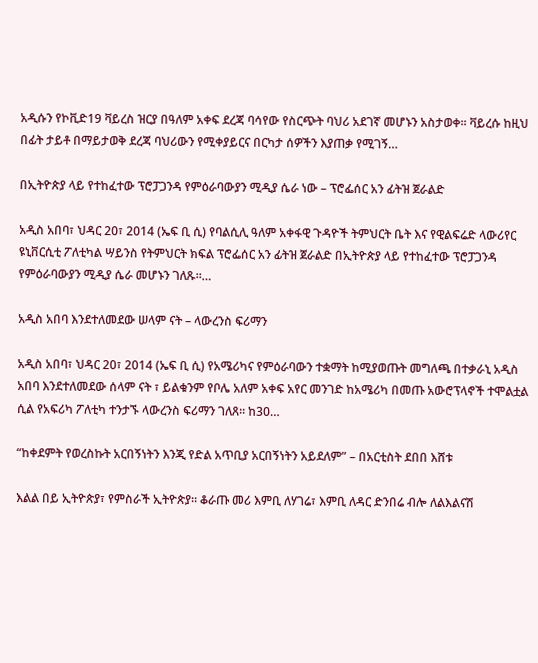አዲሱን የኮቪድ19 ቫይረስ ዝርያ በዓለም አቀፍ ደረጃ ባሳየው የስርጭት ባህሪ አደገኛ መሆኑን አስታወቀ፡፡ ቫይረሱ ከዚህ በፊት ታይቶ በማይታወቅ ደረጃ ባህሪውን የሚቀያይርና በርካታ ሰዎችን እያጠቃ የሚገኝ…

በኢትዮጵያ ላይ የተከፈተው ፕሮፓጋንዳ የምዕራባውያን ሚዲያ ሴራ ነው – ፕሮፌሰር አን ፊትዝ ጀራልድ

አዲስ አበባ፣ ህዳር 20፣ 2014 (ኤፍ ቢ ሲ) የባልሲሊ ዓለም አቀፋዊ ጉዳዮች ትምህርት ቤት እና የዊልፍሬድ ላውሪየር ዩኒቨርሲቲ ፖለቲካል ሣይንስ የትምህርት ክፍል ፕሮፌሰር አን ፊትዝ ጀራልድ በኢትዮጵያ ላይ የተከፈተው ፕሮፓጋንዳ የምዕራባውያን ሚዲያ ሴራ መሆኑን ገለጹ።…

አዲስ አበባ እንደተለመደው ሠላም ናት – ላውረንስ ፍሪማን

አዲስ አበባ፣ ህዳር 20፣ 2014 (ኤፍ ቢ ሲ) የአሜሪካና የምዕራባውን ተቋማት ከሚያወጡት መግለጫ በተቃራኒ አዲስ አበባ እንደተለመደው ሰላም ናት ፣ ይልቁንም የቦሌ አለም አቀፍ አየር መንገድ ከአሜሪካ በመጡ አውሮፕላኖች ተሞልቷል ሲል የአፍሪካ ፖለቲካ ተንታኙ ላውረንስ ፍሪማን ገለጸ። ከ30…

“ከቀደምት የወረስኩት አርበኝነትን እንጂ የድል አጥቢያ አርበኝነትን አይደለም” – በአርቲስት ደበበ እሸቱ

እልል በይ ኢትዮጵያ፣ የምስራች ኢትዮጵያ። ቆራጡ መሪ እምቢ ለሃገሬ፣ እምቢ ለዳር ድንበሬ ብሎ ለልእልናሽ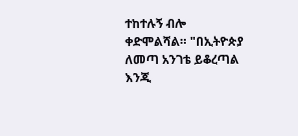ተከተሉኝ ብሎ ቀድሞልሻል። "በኢትዮጵያ ለመጣ አንገቴ ይቆረጣል እንጂ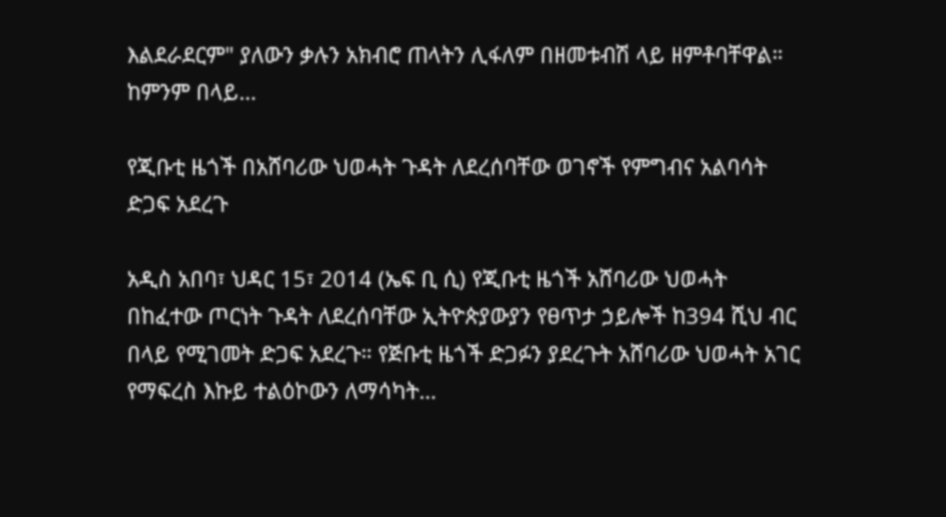እልደራደርም" ያለውን ቃሉን አክብሮ ጠላትን ሊፋለም በዘመቱብሽ ላይ ዘምቶባቸዋል። ከምንም በላይ…

የጂቡቲ ዜጎች በአሸባሪው ህወሓት ጉዳት ለደረሰባቸው ወገኖች የምግብና አልባሳት ድጋፍ አደረጉ

አዲስ አበባ፣ ህዳር 15፣ 2014 (ኤፍ ቢ ሲ) የጂቡቲ ዜጎች አሸባሪው ህወሓት በከፈተው ጦርነት ጉዳት ለደረሰባቸው ኢትዮጵያውያን የፀጥታ ኃይሎች ከ394 ሺህ ብር በላይ የሚገመት ድጋፍ አደረጉ። የጅቡቲ ዜጎች ድጋፉን ያደረጉት አሸባሪው ህወሓት አገር የማፍረስ እኩይ ተልዕኮውን ለማሳካት…